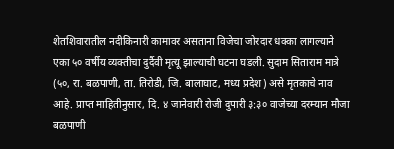शेतशिवारातील नदीकिनारी कामावर असताना विजेचा जोरदार धक्का लागल्याने एका ५० वर्षीय व्यक्तीचा दुर्दैवी मृत्यू झाल्याची घटना घडली. सुदाम सिताराम मात्रे (५०, रा. बळपाणी, ता. तिरोडी, जि. बालाघाट, मध्य प्रदेश) असे मृतकाचे नाव आहे. प्राप्त माहितीनुसार, दि. ४ जानेवारी रोजी दुपारी ३:३० वाजेच्या दरम्यान मौजा बळपाणी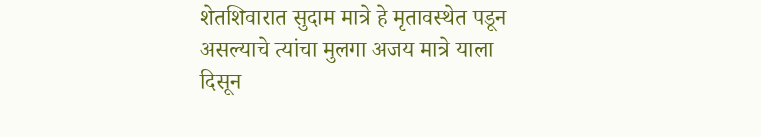शेतशिवारात सुदाम मात्रे हे मृतावस्थेत पडून असल्याचे त्यांचा मुलगा अजय मात्रे याला दिसून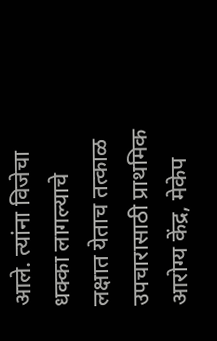आले. त्यांना विजेचा धक्का लागल्याचे लक्षात येताच तत्काळ उपचारासाठी प्राथमिक आरोग्य केंद्र, मेकेप